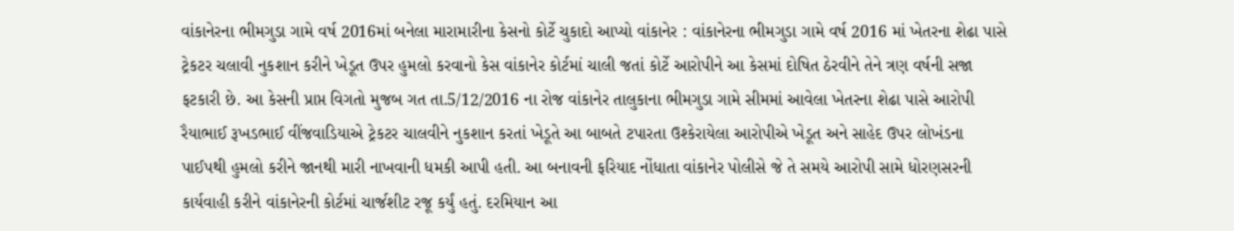વાંકાનેરના ભીમગુડા ગામે વર્ષ 2016માં બનેલા મારામારીના કેસનો કોર્ટે ચુકાદો આપ્યો વાંકાનેર : વાંકાનેરના ભીમગુડા ગામે વર્ષ 2016 માં ખેતરના શેઢા પાસે ટ્રેકટર ચલાવી નુકશાન કરીને ખેડૂત ઉપર હુમલો કરવાનો કેસ વાંકાનેર કોર્ટમાં ચાલી જતાં કોર્ટે આરોપીને આ કેસમાં દોષિત ઠેરવીને તેને ત્રણ વર્ષની સજા ફટકારી છે. આ કેસની પ્રાપ્ત વિગતો મુજબ ગત તા.5/12/2016 ના રોજ વાંકાનેર તાલુકાના ભીમગુડા ગામે સીમમાં આવેલા ખેતરના શેઢા પાસે આરોપી રૈયાભાઈ રૂખડભાઈ વીંજવાડિયાએ ટ્રેકટર ચાલવીને નુકશાન કરતાં ખેડૂતે આ બાબતે ટપારતા ઉશ્કેરાયેલા આરોપીએ ખેડૂત અને સાહેદ ઉપર લોખંડના પાઈપથી હુમલો કરીને જાનથી મારી નાખવાની ધમકી આપી હતી. આ બનાવની ફરિયાદ નોંધાતા વાંકાનેર પોલીસે જે તે સમયે આરોપી સામે ધોરણસરની કાર્યવાહી કરીને વાંકાનેરની કોર્ટમાં ચાર્જશીટ રજૂ કર્યું હતું. દરમિયાન આ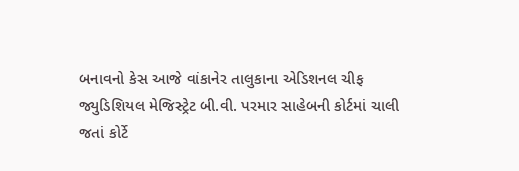બનાવનો કેસ આજે વાંકાનેર તાલુકાના એડિશનલ ચીફ જ્યુડિશિયલ મેજિસ્ટ્રેટ બી.વી. પરમાર સાહેબની કોર્ટમાં ચાલી જતાં કોર્ટે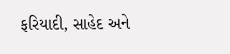ફરિયાદી, સાહેદ અને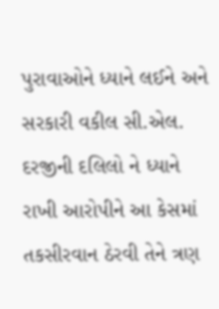પુરાવાઓને ધ્યાને લઈને અને સરકારી વકીલ સી.એલ. દરજીની દલિલો ને ધ્યાને રાખી આરોપીને આ કેસમાં તકસીરવાન ઠેરવી તેને ત્રણ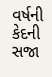વર્ષની કેદની સજા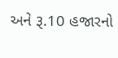અને રૂ.10 હજારનો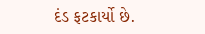દંડ ફટકાર્યો છે.